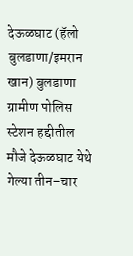देऊळघाट (हॅलो बुलडाणा/इमरान खान) बुलडाणा ग्रामीण पोलिस स्टेशन हद्दीतील मौजे देऊळघाट येथे गेल्या तीन–चार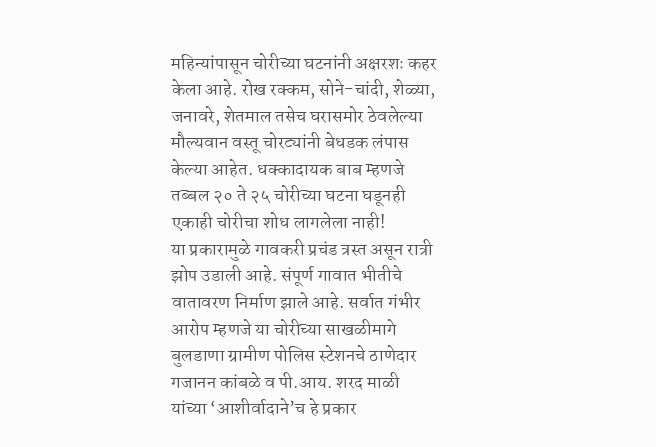महिन्यांपासून चोरीच्या घटनांनी अक्षरशः कहर केला आहे. रोख रक्कम, सोने-चांदी, शेळ्या, जनावरे, शेतमाल तसेच घरासमोर ठेवलेल्या मौल्यवान वस्तू चोरट्यांनी बेधडक लंपास केल्या आहेत. धक्कादायक बाब म्हणजे तब्बल २० ते २५ चोरीच्या घटना घडूनही एकाही चोरीचा शोध लागलेला नाही!
या प्रकारामुळे गावकरी प्रचंड त्रस्त असून रात्री झोप उडाली आहे. संपूर्ण गावात भीतीचे वातावरण निर्माण झाले आहे. सर्वात गंभीर आरोप म्हणजे या चोरीच्या साखळीमागे बुलडाणा ग्रामीण पोलिस स्टेशनचे ठाणेदार गजानन कांबळे व पी.आय. शरद माळी यांच्या ‘आशीर्वादाने’च हे प्रकार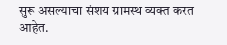सुरू असल्याचा संशय ग्रामस्थ व्यक्त करत आहेत.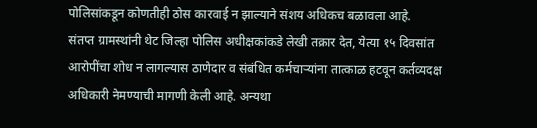पोलिसांकडून कोणतीही ठोस कारवाई न झाल्याने संशय अधिकच बळावला आहे.
संतप्त ग्रामस्थांनी थेट जिल्हा पोलिस अधीक्षकांकडे लेखी तक्रार देत, येत्या १५ दिवसांत आरोपींचा शोध न लागल्यास ठाणेदार व संबंधित कर्मचाऱ्यांना तात्काळ हटवून कर्तव्यदक्ष अधिकारी नेमण्याची मागणी केली आहे. अन्यथा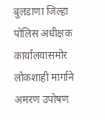बुलडाणा जिल्हा पोलिस अधीक्षक कार्यालयासमोर लोकशाही मार्गाने अमरण उपोषण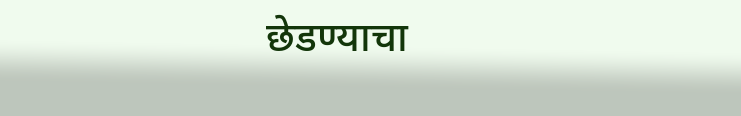छेडण्याचा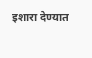इशारा देण्यात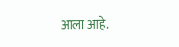आला आहे.